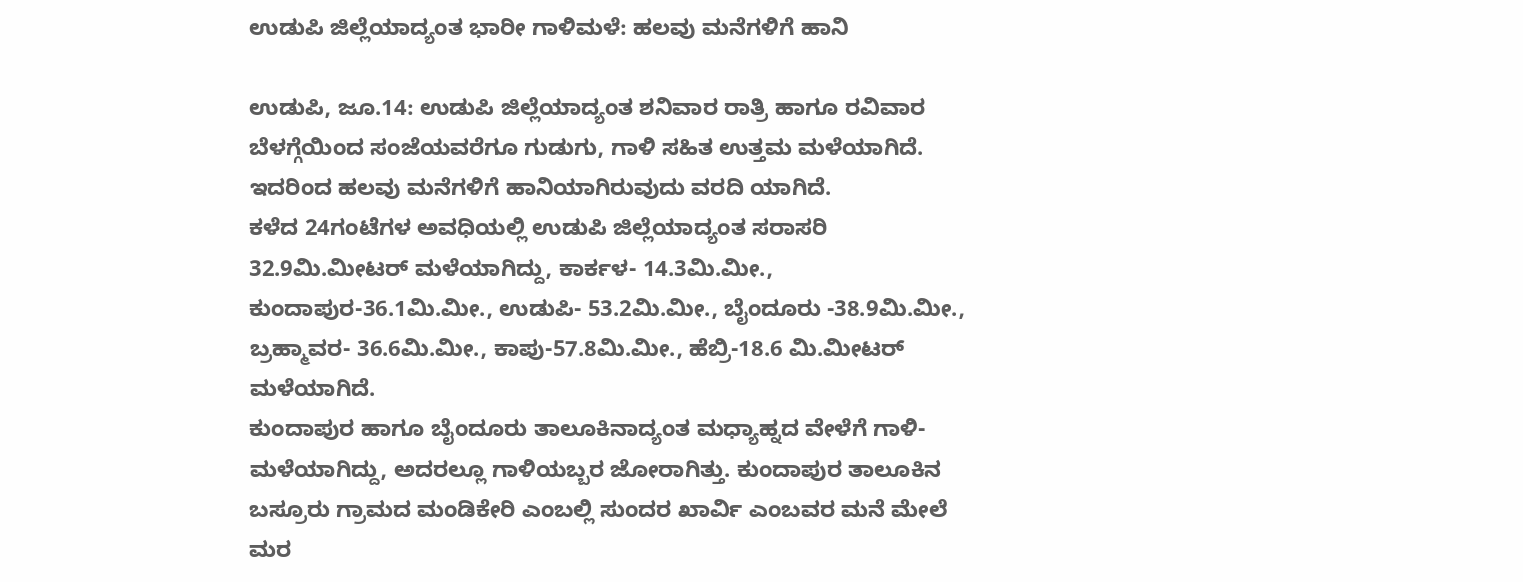ಉಡುಪಿ ಜಿಲ್ಲೆಯಾದ್ಯಂತ ಭಾರೀ ಗಾಳಿಮಳೆ: ಹಲವು ಮನೆಗಳಿಗೆ ಹಾನಿ

ಉಡುಪಿ, ಜೂ.14: ಉಡುಪಿ ಜಿಲ್ಲೆಯಾದ್ಯಂತ ಶನಿವಾರ ರಾತ್ರಿ ಹಾಗೂ ರವಿವಾರ ಬೆಳಗ್ಗೆಯಿಂದ ಸಂಜೆಯವರೆಗೂ ಗುಡುಗು, ಗಾಳಿ ಸಹಿತ ಉತ್ತಮ ಮಳೆಯಾಗಿದೆ. ಇದರಿಂದ ಹಲವು ಮನೆಗಳಿಗೆ ಹಾನಿಯಾಗಿರುವುದು ವರದಿ ಯಾಗಿದೆ.
ಕಳೆದ 24ಗಂಟೆಗಳ ಅವಧಿಯಲ್ಲಿ ಉಡುಪಿ ಜಿಲ್ಲೆಯಾದ್ಯಂತ ಸರಾಸರಿ 32.9ಮಿ.ಮೀಟರ್ ಮಳೆಯಾಗಿದ್ದು, ಕಾರ್ಕಳ- 14.3ಮಿ.ಮೀ., ಕುಂದಾಪುರ-36.1ಮಿ.ಮೀ., ಉಡುಪಿ- 53.2ಮಿ.ಮೀ., ಬೈಂದೂರು -38.9ಮಿ.ಮೀ., ಬ್ರಹ್ಮಾವರ- 36.6ಮಿ.ಮೀ., ಕಾಪು-57.8ಮಿ.ಮೀ., ಹೆಬ್ರಿ-18.6 ಮಿ.ಮೀಟರ್ ಮಳೆಯಾಗಿದೆ.
ಕುಂದಾಪುರ ಹಾಗೂ ಬೈಂದೂರು ತಾಲೂಕಿನಾದ್ಯಂತ ಮಧ್ಯಾಹ್ನದ ವೇಳೆಗೆ ಗಾಳಿ- ಮಳೆಯಾಗಿದ್ದು, ಅದರಲ್ಲೂ ಗಾಳಿಯಬ್ಬರ ಜೋರಾಗಿತ್ತು. ಕುಂದಾಪುರ ತಾಲೂಕಿನ ಬಸ್ರೂರು ಗ್ರಾಮದ ಮಂಡಿಕೇರಿ ಎಂಬಲ್ಲಿ ಸುಂದರ ಖಾರ್ವಿ ಎಂಬವರ ಮನೆ ಮೇಲೆ ಮರ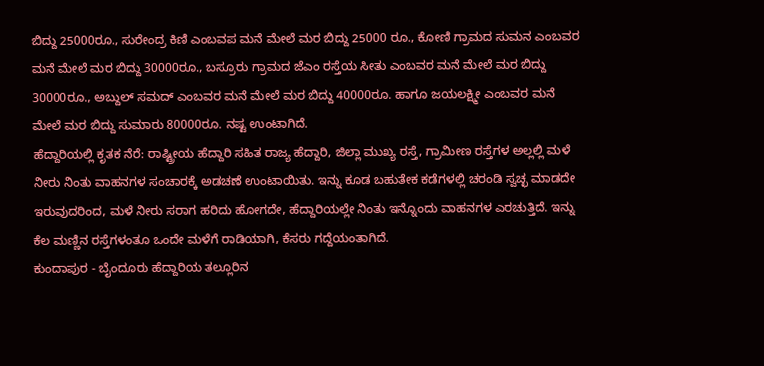ಬಿದ್ದು 25000ರೂ., ಸುರೇಂದ್ರ ಕಿಣಿ ಎಂಬವಪ ಮನೆ ಮೇಲೆ ಮರ ಬಿದ್ದು 25000 ರೂ., ಕೋಣಿ ಗ್ರಾಮದ ಸುಮನ ಎಂಬವರ ಮನೆ ಮೇಲೆ ಮರ ಬಿದ್ದು 30000ರೂ., ಬಸ್ರೂರು ಗ್ರಾಮದ ಜೆಎಂ ರಸ್ತೆಯ ಸೀತು ಎಂಬವರ ಮನೆ ಮೇಲೆ ಮರ ಬಿದ್ದು 30000ರೂ., ಅಬ್ದುಲ್ ಸಮದ್ ಎಂಬವರ ಮನೆ ಮೇಲೆ ಮರ ಬಿದ್ದು 40000ರೂ. ಹಾಗೂ ಜಯಲಕ್ಷ್ಮೀ ಎಂಬವರ ಮನೆ ಮೇಲೆ ಮರ ಬಿದ್ದು ಸುಮಾರು 80000ರೂ. ನಷ್ಟ ಉಂಟಾಗಿದೆ.
ಹೆದ್ದಾರಿಯಲ್ಲಿ ಕೃತಕ ನೆರೆ: ರಾಷ್ಟ್ರೀಯ ಹೆದ್ದಾರಿ ಸಹಿತ ರಾಜ್ಯ ಹೆದ್ದಾರಿ, ಜಿಲ್ಲಾ ಮುಖ್ಯ ರಸ್ತೆ, ಗ್ರಾಮೀಣ ರಸ್ತೆಗಳ ಅಲ್ಲಲ್ಲಿ ಮಳೆ ನೀರು ನಿಂತು ವಾಹನಗಳ ಸಂಚಾರಕ್ಕೆ ಅಡಚಣೆ ಉಂಟಾಯಿತು. ಇನ್ನು ಕೂಡ ಬಹುತೇಕ ಕಡೆಗಳಲ್ಲಿ ಚರಂಡಿ ಸ್ವಚ್ಛ ಮಾಡದೇ ಇರುವುದರಿಂದ, ಮಳೆ ನೀರು ಸರಾಗ ಹರಿದು ಹೋಗದೇ, ಹೆದ್ದಾರಿಯಲ್ಲೇ ನಿಂತು ಇನ್ನೊಂದು ವಾಹನಗಳ ಎರಚುತ್ತಿದೆ. ಇನ್ನು ಕೆಲ ಮಣ್ಣಿನ ರಸ್ತೆಗಳಂತೂ ಒಂದೇ ಮಳೆಗೆ ರಾಡಿಯಾಗಿ, ಕೆಸರು ಗದ್ದೆಯಂತಾಗಿದೆ.
ಕುಂದಾಪುರ - ಬೈಂದೂರು ಹೆದ್ದಾರಿಯ ತಲ್ಲೂರಿನ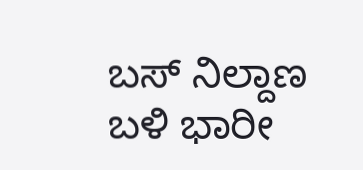ಬಸ್ ನಿಲ್ದಾಣ ಬಳಿ ಭಾರೀ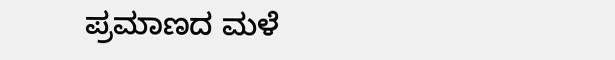ಪ್ರಮಾಣದ ಮಳೆ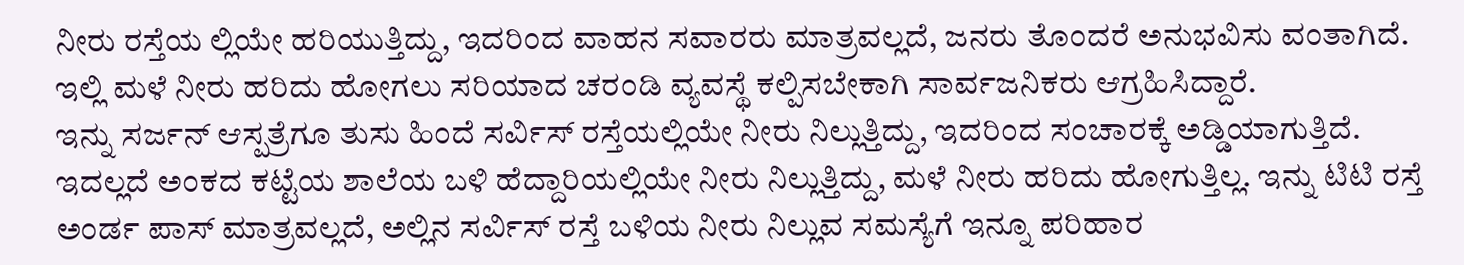ನೀರು ರಸ್ತೆಯ ಲ್ಲಿಯೇ ಹರಿಯುತ್ತಿದ್ದು, ಇದರಿಂದ ವಾಹನ ಸವಾರರು ಮಾತ್ರವಲ್ಲದೆ, ಜನರು ತೊಂದರೆ ಅನುಭವಿಸು ವಂತಾಗಿದೆ. ಇಲ್ಲಿ ಮಳೆ ನೀರು ಹರಿದು ಹೋಗಲು ಸರಿಯಾದ ಚರಂಡಿ ವ್ಯವಸ್ಥೆ ಕಲ್ಪಿಸಬೇಕಾಗಿ ಸಾರ್ವಜನಿಕರು ಆಗ್ರಹಿಸಿದ್ದಾರೆ.
ಇನ್ನು ಸರ್ಜನ್ ಆಸ್ಪತ್ರೆಗೂ ತುಸು ಹಿಂದೆ ಸರ್ವಿಸ್ ರಸ್ತೆಯಲ್ಲಿಯೇ ನೀರು ನಿಲ್ಲುತ್ತಿದ್ದು, ಇದರಿಂದ ಸಂಚಾರಕ್ಕೆ ಅಡ್ಡಿಯಾಗುತ್ತಿದೆ. ಇದಲ್ಲದೆ ಅಂಕದ ಕಟ್ಟೆಯ ಶಾಲೆಯ ಬಳಿ ಹೆದ್ದಾರಿಯಲ್ಲಿಯೇ ನೀರು ನಿಲ್ಲುತ್ತಿದ್ದು, ಮಳೆ ನೀರು ಹರಿದು ಹೋಗುತ್ತಿಲ್ಲ. ಇನ್ನು ಟಿಟಿ ರಸ್ತೆ ಅಂರ್ಡ ಪಾಸ್ ಮಾತ್ರವಲ್ಲದೆ, ಅಲ್ಲಿನ ಸರ್ವಿಸ್ ರಸ್ತೆ ಬಳಿಯ ನೀರು ನಿಲ್ಲುವ ಸಮಸ್ಯೆಗೆ ಇನ್ನೂ ಪರಿಹಾರ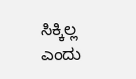ಸಿಕ್ಕಿಲ್ಲ ಎಂದು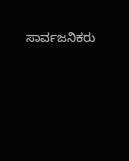ಸಾರ್ವಜನಿಕರು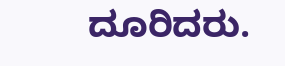ದೂರಿದರು.